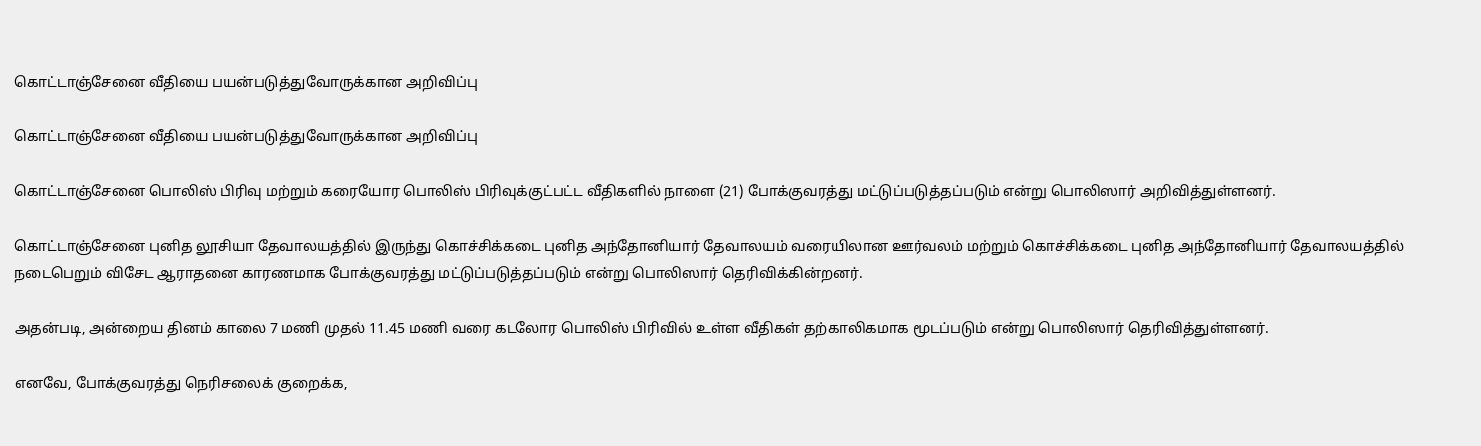கொட்டாஞ்சேனை வீதியை பயன்படுத்துவோருக்கான அறிவிப்பு

கொட்டாஞ்சேனை வீதியை பயன்படுத்துவோருக்கான அறிவிப்பு

கொட்டாஞ்சேனை பொலிஸ் பிரிவு மற்றும் கரையோர பொலிஸ் பிரிவுக்குட்பட்ட வீதிகளில் நாளை (21) போக்குவரத்து மட்டுப்படுத்தப்படும் என்று பொலிஸார் அறிவித்துள்ளனர்.

கொட்டாஞ்சேனை புனித லூசியா தேவாலயத்தில் இருந்து கொச்சிக்கடை புனித அந்தோனியார் தேவாலயம் வரையிலான ஊர்வலம் மற்றும் கொச்சிக்கடை புனித அந்தோனியார் தேவாலயத்தில் நடைபெறும் விசேட ஆராதனை காரணமாக போக்குவரத்து மட்டுப்படுத்தப்படும் என்று பொலிஸார் தெரிவிக்கின்றனர்.

அதன்படி, அன்றைய தினம் காலை 7 மணி முதல் 11.45 மணி வரை கடலோர பொலிஸ் பிரிவில் உள்ள வீதிகள் தற்காலிகமாக மூடப்படும் என்று பொலிஸார் தெரிவித்துள்ளனர்.

எனவே, போக்குவரத்து நெரிசலைக் குறைக்க,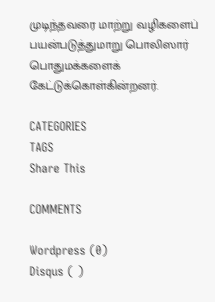முடிந்தவரை மாற்று வழிகளைப் பயன்படுத்துமாறு பொலிஸார் பொதுமக்களைக் கேட்டுக்கொள்கின்றனர்.

CATEGORIES
TAGS
Share This

COMMENTS

Wordpress (0)
Disqus ( )